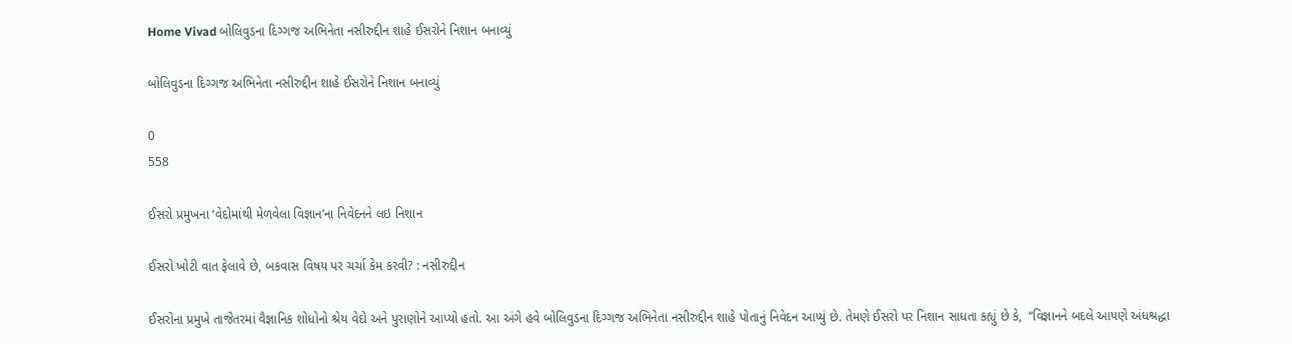Home Vivad બોલિવુડના દિગ્ગજ અભિનેતા નસીરુદ્દીન શાહે ઈસરોને નિશાન બનાવ્યું

બોલિવુડના દિગ્ગજ અભિનેતા નસીરુદ્દીન શાહે ઈસરોને નિશાન બનાવ્યું

0
558

ઈસરો પ્રમુખના ‘વેદોમાંથી મેળવેલા વિજ્ઞાન’ના નિવેદનને લઇ નિશાન

ઈસરો ખોટી વાત ફેલાવે છે, બકવાસ વિષય પર ચર્ચા કેમ કરવી? : નસીરુદ્દીન

ઈસરોના પ્રમુખે તાજેતરમાં વૈજ્ઞાનિક શોધોનો શ્રેય વેદો અને પુરાણોને આપ્યો હતો. આ અંગે હવે બોલિવુડના દિગ્ગજ અભિનેતા નસીરુદ્દીન શાહે પોતાનું નિવેદન આપ્યું છે. તેમણે ઈસરો પર નિશાન સાધતા કહ્યું છે કે,  “વિજ્ઞાનને બદલે આપણે અંધશ્રદ્ધા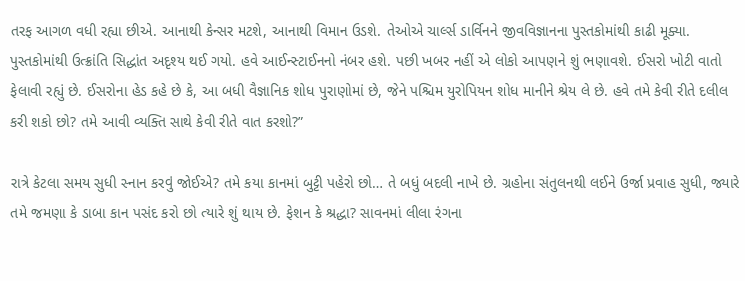તરફ આગળ વધી રહ્યા છીએ. આનાથી કેન્સર મટશે, આનાથી વિમાન ઉડશે. તેઓએ ચાર્લ્સ ડાર્વિનને જીવવિજ્ઞાનના પુસ્તકોમાંથી કાઢી મૂક્યા. પુસ્તકોમાંથી ઉત્ક્રાંતિ સિદ્ધાંત અદૃશ્ય થઈ ગયો. હવે આઈન્સ્ટાઈનનો નંબર હશે. પછી ખબર નહીં એ લોકો આપણને શું ભણાવશે. ઈસરો ખોટી વાતો ફેલાવી રહ્યું છે. ઈસરોના હેડ કહે છે કે, આ બધી વૈજ્ઞાનિક શોધ પુરાણોમાં છે, જેને પશ્ચિમ યુરોપિયન શોધ માનીને શ્રેય લે છે. હવે તમે કેવી રીતે દલીલ કરી શકો છો? તમે આવી વ્યક્તિ સાથે કેવી રીતે વાત કરશો?”

રાત્રે કેટલા સમય સુધી સ્નાન કરવું જોઈએ? તમે કયા કાનમાં બુટ્ટી પહેરો છો… તે બધું બદલી નાખે છે. ગ્રહોના સંતુલનથી લઈને ઉર્જા પ્રવાહ સુધી, જ્યારે તમે જમણા કે ડાબા કાન પસંદ કરો છો ત્યારે શું થાય છે. ફેશન કે શ્રદ્ધા? સાવનમાં લીલા રંગના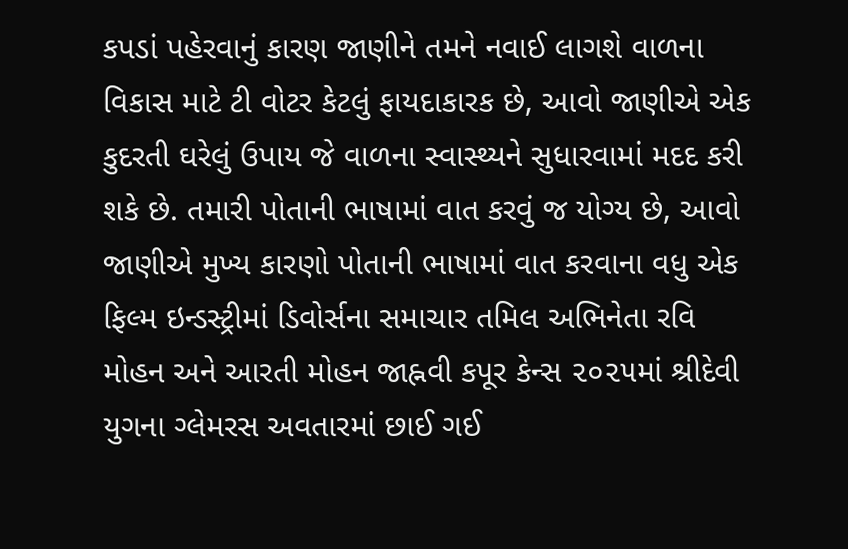કપડાં પહેરવાનું કારણ જાણીને તમને નવાઈ લાગશે વાળના વિકાસ માટે ટી વોટર કેટલું ફાયદાકારક છે, આવો જાણીએ એક કુદરતી ઘરેલું ઉપાય જે વાળના સ્વાસ્થ્યને સુધારવામાં મદદ કરી શકે છે. તમારી પોતાની ભાષામાં વાત કરવું જ યોગ્ય છે, આવો જાણીએ મુખ્ય કારણો પોતાની ભાષામાં વાત કરવાના વધુ એક ફિલ્મ ઇન્ડસ્ટ્રીમાં ડિવોર્સના સમાચાર તમિલ અભિનેતા રવિ મોહન અને આરતી મોહન જાહ્નવી કપૂર કેન્સ ૨૦૨૫માં શ્રીદેવી યુગના ગ્લેમરસ અવતારમાં છાઈ ગઈ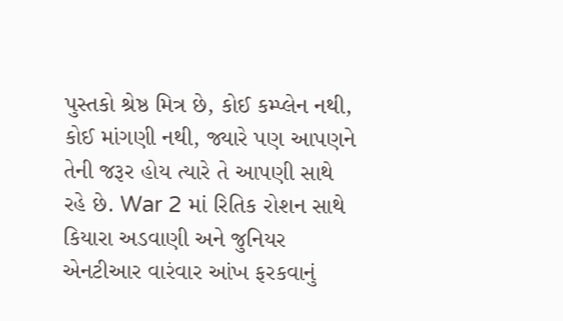પુસ્તકો શ્રેષ્ઠ મિત્ર છે, કોઈ કમ્પ્લેન નથી, કોઈ માંગણી નથી, જ્યારે પણ આપણને તેની જરૂર હોય ત્યારે તે આપણી સાથે રહે છે. War 2 માં રિતિક રોશન સાથે કિયારા અડવાણી અને જુનિયર એનટીઆર વારંવાર આંખ ફરકવાનું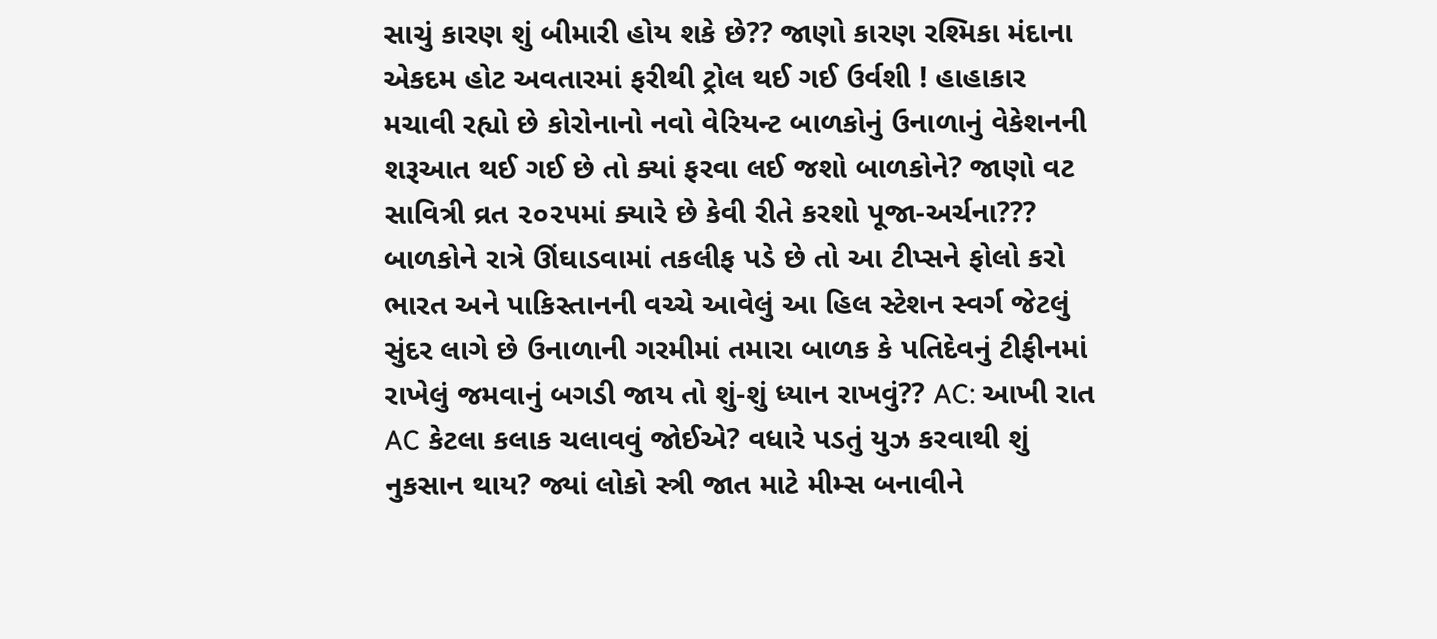સાચું કારણ શું બીમારી હોય શકે છે?? જાણો કારણ રશ્મિકા મંદાના એકદમ હોટ અવતારમાં ફરીથી ટ્રોલ થઈ ગઈ ઉર્વશી ! હાહાકાર મચાવી રહ્યો છે કોરોનાનો નવો વેરિયન્ટ બાળકોનું ઉનાળાનું વેકેશનની શરૂઆત થઈ ગઈ છે તો ક્યાં ફરવા લઈ જશો બાળકોને? જાણો વટ સાવિત્રી વ્રત ૨૦૨૫માં ક્યારે છે કેવી રીતે કરશો પૂજા-અર્ચના??? બાળકોને રાત્રે ઊંઘાડવામાં તકલીફ પડે છે તો આ ટીપ્સને ફોલો કરો ભારત અને પાકિસ્તાનની વચ્ચે આવેલું આ હિલ સ્ટેશન સ્વર્ગ જેટલું સુંદર લાગે છે ઉનાળાની ગરમીમાં તમારા બાળક કે પતિદેવનું ટીફીનમાં રાખેલું જમવાનું બગડી જાય તો શું-શું ધ્યાન રાખવું?? AC: આખી રાત AC કેટલા કલાક ચલાવવું જોઈએ? વધારે પડતું યુઝ કરવાથી શું નુકસાન થાય? જ્યાં લોકો સ્ત્રી જાત માટે મીમ્સ બનાવીને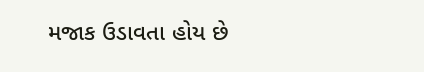મજાક ઉડાવતા હોય છે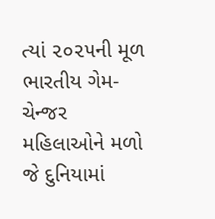ત્યાં ૨૦૨૫ની મૂળ ભારતીય ગેમ-ચેન્જર મહિલાઓને મળો જે દુનિયામાં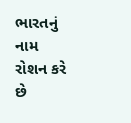ભારતનું નામ રોશન કરે છે